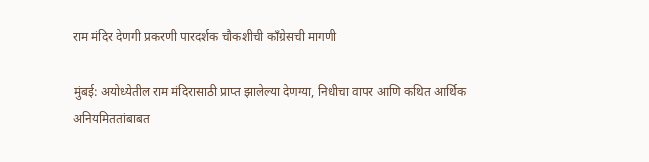राम मंदिर देणगी प्रकरणी पारदर्शक चौकशीची काँग्रेसची मागणी

मुंबई: अयोध्येतील राम मंदिरासाठी प्राप्त झालेल्या देणग्या, निधीचा वापर आणि कथित आर्थिक अनियमिततांबाबत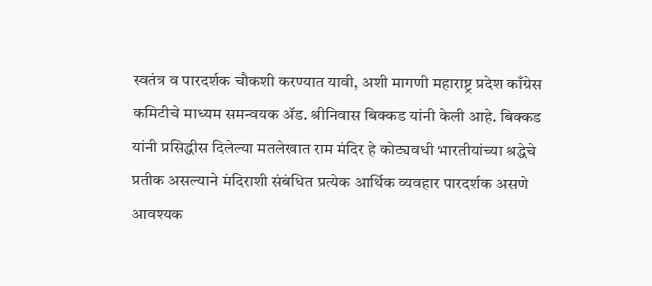स्वतंत्र व पारदर्शक चौकशी करण्यात यावी, अशी मागणी महाराष्ट्र प्रदेश काँग्रेस कमिटीचे माध्यम समन्वयक ॲड. श्रीनिवास बिक्कड यांनी केली आहे. बिक्कड यांनी प्रसिद्धीस दिलेल्या मतलेखात राम मंदिर हे कोट्यवधी भारतीयांच्या श्रद्धेचे प्रतीक असल्याने मंदिराशी संबंधित प्रत्येक आर्थिक व्यवहार पारदर्शक असणे आवश्यक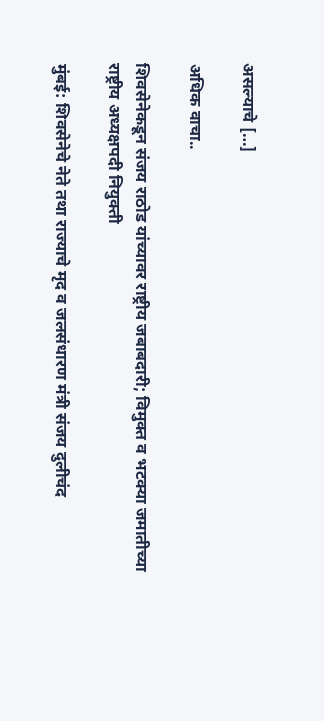असल्याचे […]

अधिक वाचा..

शिवसेनेकडून संजय राठोड यांच्यावर राष्ट्रीय जबाबदारी; विमुक्त व भटक्या जमातीच्या राष्ट्रीय अध्यक्षपदी नियुक्ती

मुंबई: शिवसेनेचे नेते तथा राज्याचे मृद व जलसंधारण मंत्री संजय दुलीचंद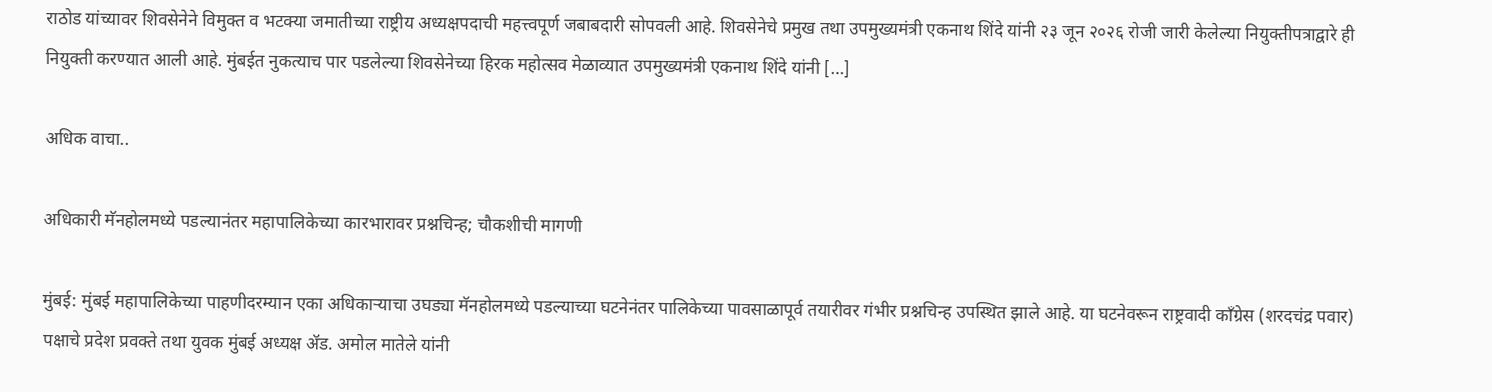राठोड यांच्यावर शिवसेनेने विमुक्त व भटक्या जमातीच्या राष्ट्रीय अध्यक्षपदाची महत्त्वपूर्ण जबाबदारी सोपवली आहे. शिवसेनेचे प्रमुख तथा उपमुख्यमंत्री एकनाथ शिंदे यांनी २३ जून २०२६ रोजी जारी केलेल्या नियुक्तीपत्राद्वारे ही नियुक्ती करण्यात आली आहे. मुंबईत नुकत्याच पार पडलेल्या शिवसेनेच्या हिरक महोत्सव मेळाव्यात उपमुख्यमंत्री एकनाथ शिंदे यांनी […]

अधिक वाचा..

अधिकारी मॅनहोलमध्ये पडल्यानंतर महापालिकेच्या कारभारावर प्रश्नचिन्ह; चौकशीची मागणी

मुंबई: मुंबई महापालिकेच्या पाहणीदरम्यान एका अधिकाऱ्याचा उघड्या मॅनहोलमध्ये पडल्याच्या घटनेनंतर पालिकेच्या पावसाळापूर्व तयारीवर गंभीर प्रश्नचिन्ह उपस्थित झाले आहे. या घटनेवरून राष्ट्रवादी काँग्रेस (शरदचंद्र पवार) पक्षाचे प्रदेश प्रवक्ते तथा युवक मुंबई अध्यक्ष ॲड. अमोल मातेले यांनी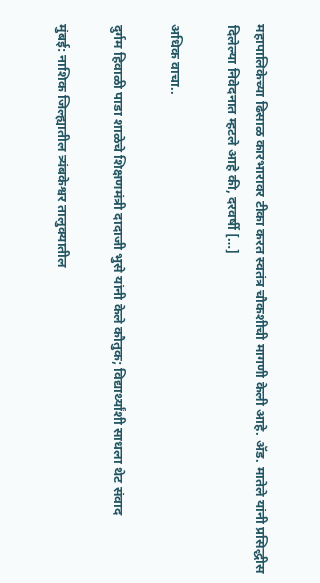महापालिकेच्या ढिसाळ कारभारावर टीका करत स्वतंत्र चौकशीची मागणी केली आहे. ॲड. मातेले यांनी प्रसिद्धीस दिलेल्या निवेदनात म्हटले आहे की, दरवर्षी […]

अधिक वाचा..

दुर्गम हिवाळी पाडा शाळेचे शिक्षणमंत्री दादाजी भुसे यांनी केले कौतुक; विद्यार्थ्यांशी साधला थेट संवाद

मुंबई: नाशिक जिल्ह्यातील त्र्यंबकेश्वर तालुक्यातील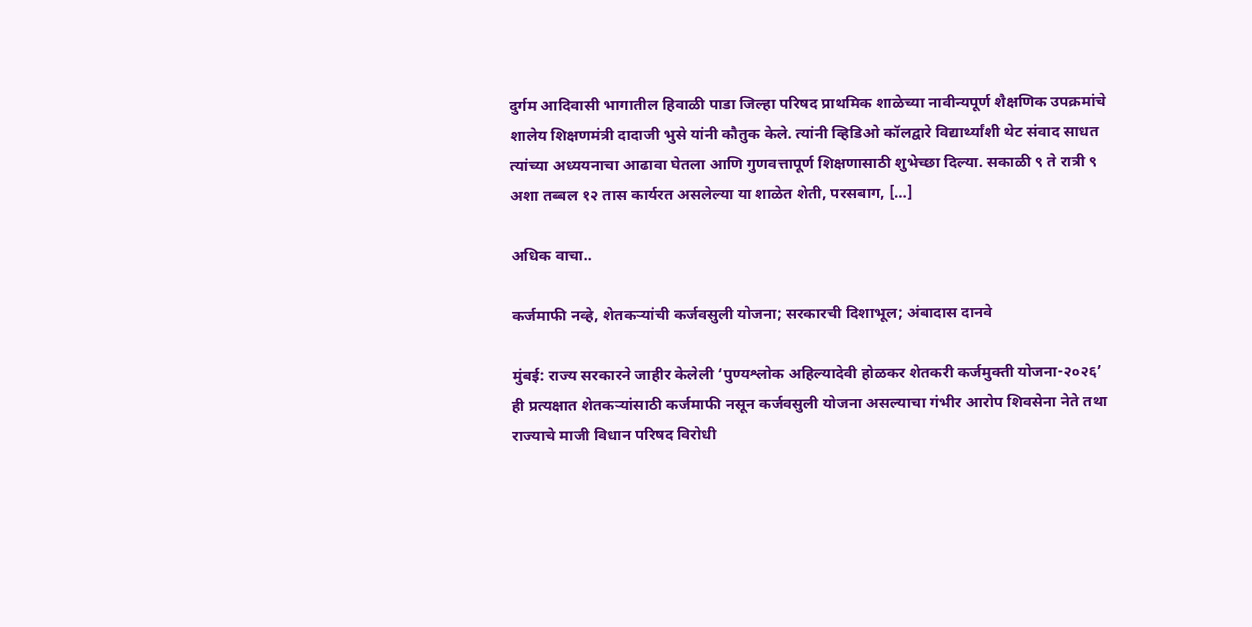दुर्गम आदिवासी भागातील हिवाळी पाडा जिल्हा परिषद प्राथमिक शाळेच्या नावीन्यपूर्ण शैक्षणिक उपक्रमांचे शालेय शिक्षणमंत्री दादाजी भुसे यांनी कौतुक केले. त्यांनी व्हिडिओ कॉलद्वारे विद्यार्थ्यांशी थेट संवाद साधत त्यांच्या अध्ययनाचा आढावा घेतला आणि गुणवत्तापूर्ण शिक्षणासाठी शुभेच्छा दिल्या. सकाळी ९ ते रात्री ९ अशा तब्बल १२ तास कार्यरत असलेल्या या शाळेत शेती, परसबाग, […]

अधिक वाचा..

कर्जमाफी नव्हे, शेतकऱ्यांची कर्जवसुली योजना; सरकारची दिशाभूल; अंबादास दानवे

मुंबई: राज्य सरकारने जाहीर केलेली ‘पुण्यश्लोक अहिल्यादेवी होळकर शेतकरी कर्जमुक्ती योजना-२०२६’ ही प्रत्यक्षात शेतकऱ्यांसाठी कर्जमाफी नसून कर्जवसुली योजना असल्याचा गंभीर आरोप शिवसेना नेते तथा राज्याचे माजी विधान परिषद विरोधी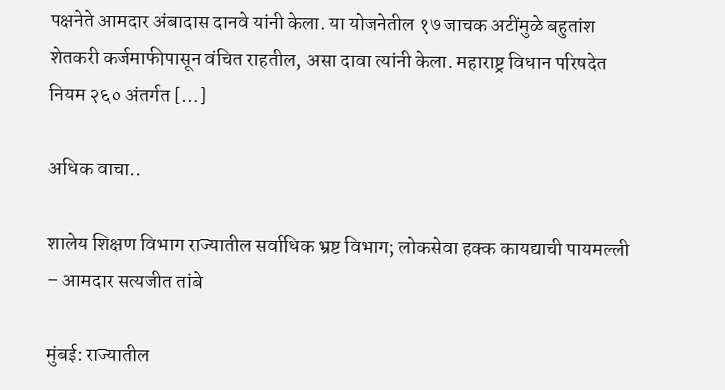पक्षनेते आमदार अंबादास दानवे यांनी केला. या योजनेतील १७ जाचक अटींमुळे बहुतांश शेतकरी कर्जमाफीपासून वंचित राहतील, असा दावा त्यांनी केला. महाराष्ट्र विधान परिषदेत नियम २६० अंतर्गत […]

अधिक वाचा..

शालेय शिक्षण विभाग राज्यातील सर्वाधिक भ्रष्ट विभाग; लोकसेवा हक्क कायद्याची पायमल्ली – आमदार सत्यजीत तांबे

मुंबई: राज्यातील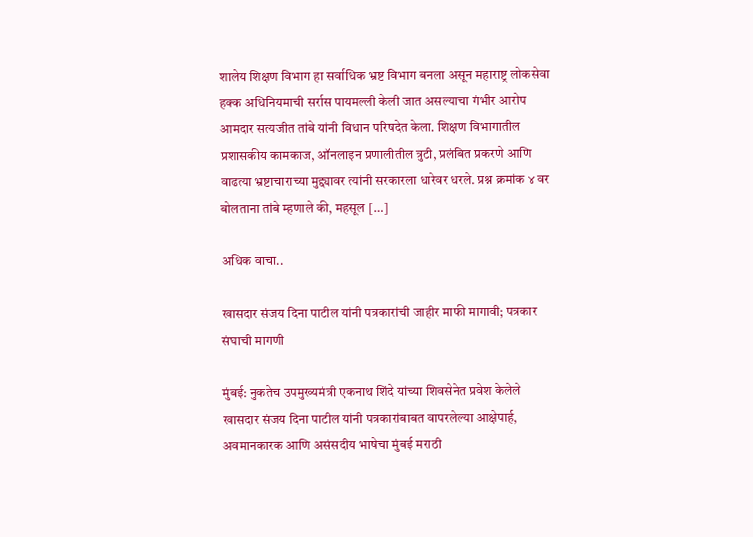शालेय शिक्षण विभाग हा सर्वाधिक भ्रष्ट विभाग बनला असून महाराष्ट्र लोकसेवा हक्क अधिनियमाची सर्रास पायमल्ली केली जात असल्याचा गंभीर आरोप आमदार सत्यजीत तांबे यांनी विधान परिषदेत केला. शिक्षण विभागातील प्रशासकीय कामकाज, ऑनलाइन प्रणालीतील त्रुटी, प्रलंबित प्रकरणे आणि वाढत्या भ्रष्टाचाराच्या मुद्द्यावर त्यांनी सरकारला धारेवर धरले. प्रश्न क्रमांक ४ वर बोलताना तांबे म्हणाले की, महसूल […]

अधिक वाचा..

खासदार संजय दिना पाटील यांनी पत्रकारांची जाहीर माफी मागावी; पत्रकार संघाची मागणी

मुंबई: नुकतेच उपमुख्यमंत्री एकनाथ शिंदे यांच्या शिवसेनेत प्रवेश केलेले खासदार संजय दिना पाटील यांनी पत्रकारांबाबत वापरलेल्या आक्षेपार्ह, अवमानकारक आणि असंसदीय भाषेचा मुंबई मराठी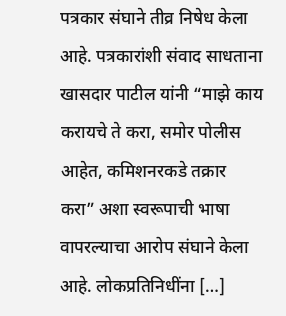पत्रकार संघाने तीव्र निषेध केला आहे. पत्रकारांशी संवाद साधताना खासदार पाटील यांनी “माझे काय करायचे ते करा, समोर पोलीस आहेत, कमिशनरकडे तक्रार करा” अशा स्वरूपाची भाषा वापरल्याचा आरोप संघाने केला आहे. लोकप्रतिनिधींना […]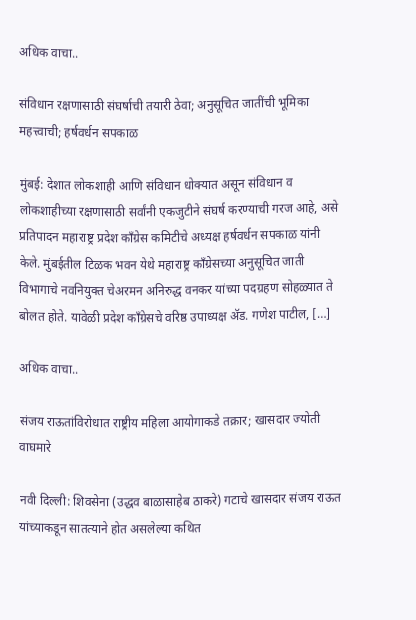अधिक वाचा..

संविधान रक्षणासाठी संघर्षाची तयारी ठेवा; अनुसूचित जातींची भूमिका महत्त्वाची; हर्षवर्धन सपकाळ

मुंबई: देशात लोकशाही आणि संविधान धोक्यात असून संविधान व लोकशाहीच्या रक्षणासाठी सर्वांनी एकजुटीने संघर्ष करण्याची गरज आहे, असे प्रतिपादन महाराष्ट्र प्रदेश काँग्रेस कमिटीचे अध्यक्ष हर्षवर्धन सपकाळ यांनी केले. मुंबईतील टिळक भवन येथे महाराष्ट्र काँग्रेसच्या अनुसूचित जाती विभागाचे नवनियुक्त चेअरमन अनिरुद्ध वनकर यांच्या पदग्रहण सोहळ्यात ते बोलत होते. यावेळी प्रदेश काँग्रेसचे वरिष्ठ उपाध्यक्ष ॲड. गणेश पाटील, […]

अधिक वाचा..

संजय राऊतांविरोधात राष्ट्रीय महिला आयोगाकडे तक्रार; खासदार ज्योती वाघमारे

नवी दिल्ली: शिवसेना (उद्धव बाळासाहेब ठाकरे) गटाचे खासदार संजय राऊत यांच्याकडून सातत्याने होत असलेल्या कथित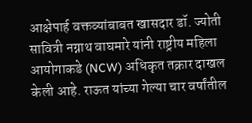आक्षेपार्ह वक्तव्यांबाबत खासदार डॉ. ज्योती सावित्री नग्नाथ वाघमारे यांनी राष्ट्रीय महिला आयोगाकडे (NCW) अधिकृत तक्रार दाखल केली आहे. राऊत यांच्या गेल्या चार वर्षांतील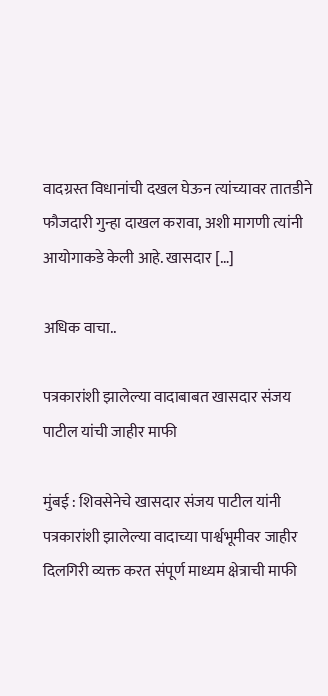वादग्रस्त विधानांची दखल घेऊन त्यांच्यावर तातडीने फौजदारी गुन्हा दाखल करावा, अशी मागणी त्यांनी आयोगाकडे केली आहे. खासदार […]

अधिक वाचा..

पत्रकारांशी झालेल्या वादाबाबत खासदार संजय पाटील यांची जाहीर माफी

मुंबई : शिवसेनेचे खासदार संजय पाटील यांनी पत्रकारांशी झालेल्या वादाच्या पार्श्वभूमीवर जाहीर दिलगिरी व्यक्त करत संपूर्ण माध्यम क्षेत्राची माफी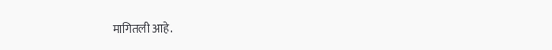मागितली आहे.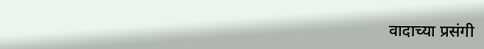वादाच्या प्रसंगी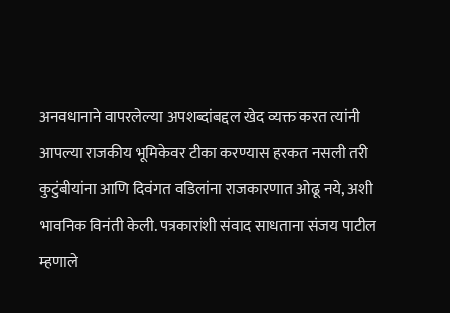अनवधानाने वापरलेल्या अपशब्दांबद्दल खेद व्यक्त करत त्यांनी आपल्या राजकीय भूमिकेवर टीका करण्यास हरकत नसली तरी कुटुंबीयांना आणि दिवंगत वडिलांना राजकारणात ओढू नये, अशी भावनिक विनंती केली. पत्रकारांशी संवाद साधताना संजय पाटील म्हणाले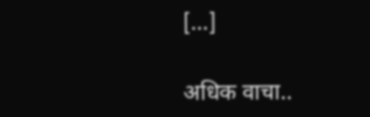[…]

अधिक वाचा..